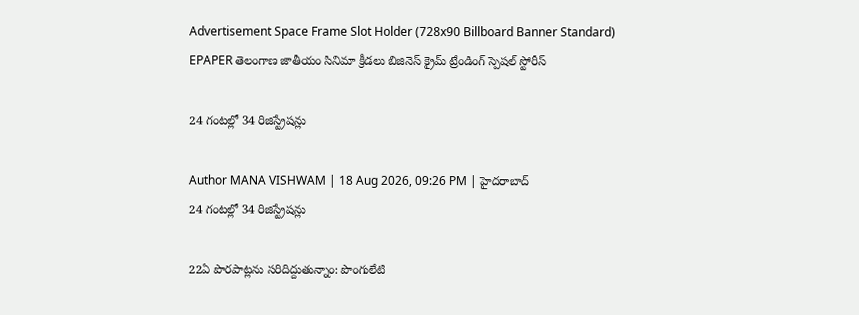Advertisement Space Frame Slot Holder (728x90 Billboard Banner Standard)
EPAPER తెలంగాణ జాతీయం సినిమా క్రీడలు బిజినెస్ క్రైమ్ ట్రేండింగ్ స్పెషల్ స్టోరీస్

24 గంటల్లో 34 రిజిస్ట్రేషన్లు

Author MANA VISHWAM | 18 Aug 2026, 09:26 PM | హైదరాబాద్
24 గంటల్లో 34 రిజిస్ట్రేషన్లు

22ఏ పొరపాట్లను సరిదిద్దుతున్నాం: పొంగులేటి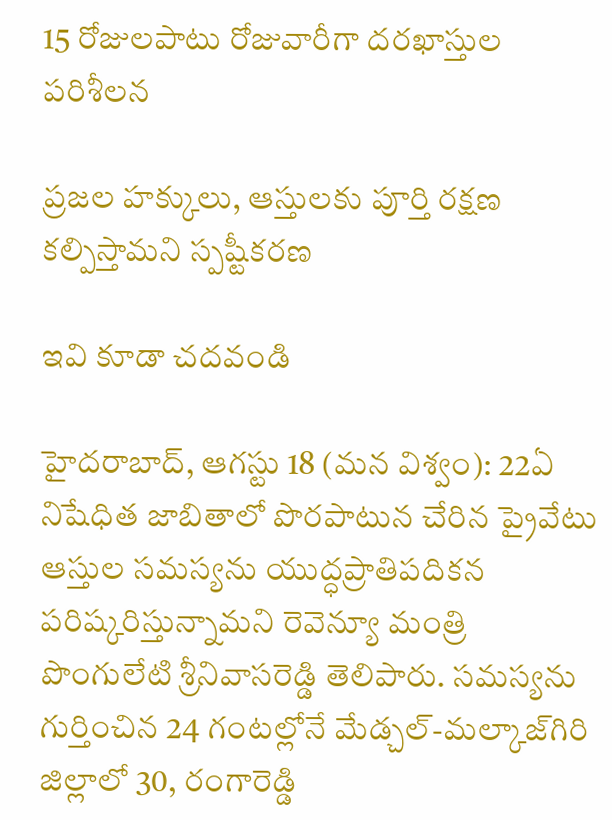15 రోజులపాటు రోజువారీగా దరఖాస్తుల పరిశీలన

ప్రజల హక్కులు, ఆస్తులకు పూర్తి రక్షణ కల్పిస్తామని స్పష్టీకరణ

ఇవి కూడా చదవండి

హైదరాబాద్‌, ఆగస్టు 18 (మన విశ్వం): 22ఏ నిషేధిత జాబితాలో పొరపాటున చేరిన ప్రైవేటు ఆస్తుల సమస్యను యుద్ధప్రాతిపదికన పరిష్కరిస్తున్నామని రెవెన్యూ మంత్రి పొంగులేటి శ్రీనివాసరెడ్డి తెలిపారు. సమస్యను గుర్తించిన 24 గంటల్లోనే మేడ్చల్‌-మల్కాజ్‌గిరి జిల్లాలో 30, రంగారెడ్డి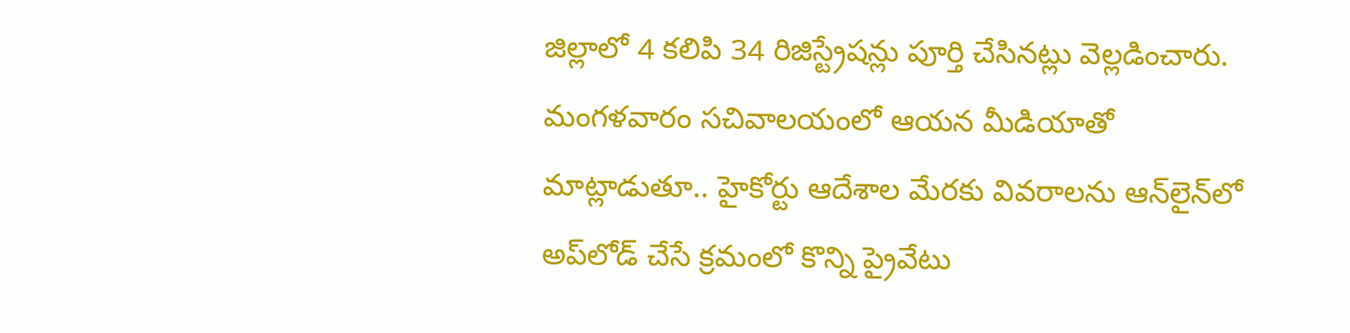జిల్లాలో 4 కలిపి 34 రిజిస్ట్రేషన్లు పూర్తి చేసినట్లు వెల్లడించారు.
మంగళవారం సచివాలయంలో ఆయన మీడియాతో మాట్లాడుతూ.. హైకోర్టు ఆదేశాల మేరకు వివరాలను ఆన్‌లైన్‌లో అప్‌లోడ్‌ చేసే క్రమంలో కొన్ని ప్రైవేటు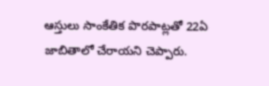ఆస్తులు సాంకేతిక పొరపాట్లతో 22ఏ జాబితాలో చేరాయని చెప్పారు.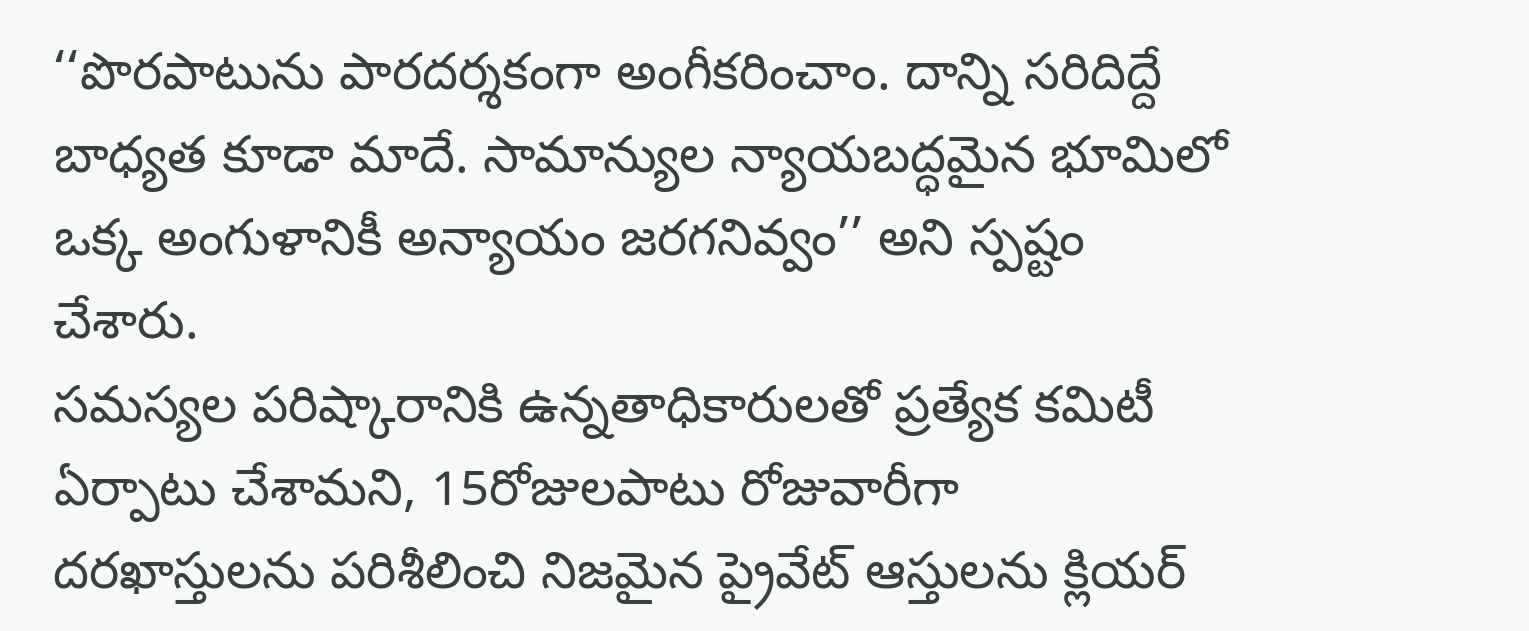‘‘పొరపాటును పారదర్శకంగా అంగీకరించాం. దాన్ని సరిదిద్దే బాధ్యత కూడా మాదే. సామాన్యుల న్యాయబద్ధమైన భూమిలో ఒక్క అంగుళానికీ అన్యాయం జరగనివ్వం’’ అని స్పష్టం చేశారు.
సమస్యల పరిష్కారానికి ఉన్నతాధికారులతో ప్రత్యేక కమిటీ ఏర్పాటు చేశామని, 15రోజులపాటు రోజువారీగా దరఖాస్తులను పరిశీలించి నిజమైన ప్రైవేట్ ఆస్తులను క్లియర్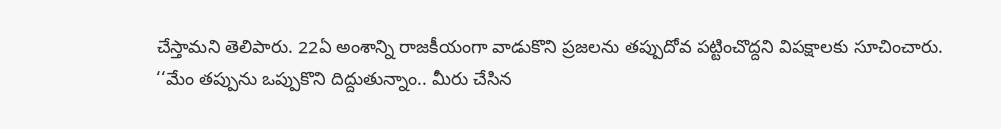చేస్తామని తెలిపారు. 22ఏ అంశాన్ని రాజకీయంగా వాడుకొని ప్రజలను తప్పుదోవ పట్టించొద్దని విపక్షాలకు సూచించారు. ‘‘మేం తప్పును ఒప్పుకొని దిద్దుతున్నాం.. మీరు చేసిన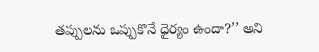తప్పులను ఒప్పుకొనే ధైర్యం ఉందా?’’ అని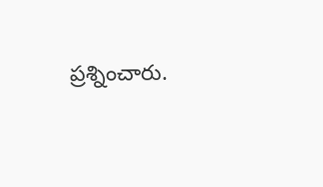ప్రశ్నించారు.